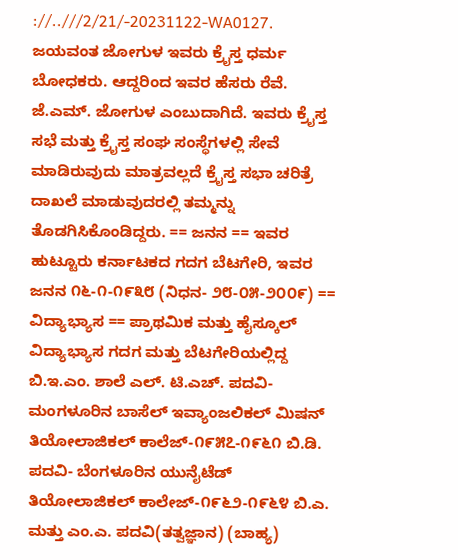://..///2/21/-20231122-WA0127. ಜಯವಂತ ಜೋಗುಳ ಇವರು ಕ್ರೈಸ್ತ ಧರ್ಮ ಬೋಧಕರು. ಆದ್ದರಿಂದ ಇವರ ಹೆಸರು ರೆವೆ. ಜೆ.ಎಮ್. ಜೋಗುಳ ಎಂಬುದಾಗಿದೆ. ಇವರು ಕ್ರೈಸ್ತ ಸಭೆ ಮತ್ತು ಕ್ರೈಸ್ತ ಸಂಘ ಸಂಸ್ಥೆಗಳಲ್ಲಿ ಸೇವೆ ಮಾಡಿರುವುದು ಮಾತ್ರವಲ್ಲದೆ ಕ್ರೈಸ್ತ ಸಭಾ ಚರಿತ್ರೆ ದಾಖಲೆ ಮಾಡುವುದರಲ್ಲಿ ತಮ್ಮನ್ನು ತೊಡಗಿಸಿಕೊಂಡಿದ್ದರು. == ಜನನ == ಇವರ ಹುಟ್ಟೂರು ಕರ್ನಾಟಕದ ಗದಗ ಬೆಟಗೇರಿ, ಇವರ ಜನನ ೧೬-೧-೧೯೩೮ (ನಿಧನ- ೨೮-೦೫-೨೦೦೯) == ವಿದ್ಯಾಭ್ಯಾಸ == ಪ್ರಾಥಮಿಕ ಮತ್ತು ಹೈಸ್ಕೂಲ್ ವಿದ್ಯಾಭ್ಯಾಸ ಗದಗ ಮತ್ತು ಬೆಟಗೇರಿಯಲ್ಲಿದ್ದ ಬಿ.ಇ.ಎಂ. ಶಾಲೆ ಎಲ್. ಟಿ.ಎಚ್. ಪದವಿ-ಮಂಗಳೂರಿನ ಬಾಸೆಲ್ ಇವ್ಯಾಂಜಲಿಕಲ್ ಮಿಷನ್ ತಿಯೋಲಾಜಿಕಲ್ ಕಾಲೆಜ್-೧೯೫೭-೧೯೬೧ ಬಿ.ಡಿ. ಪದವಿ- ಬೆಂಗಳೂರಿನ ಯುನೈಟೆಡ್ ತಿಯೋಲಾಜಿಕಲ್ ಕಾಲೇಜ್-೧೯೬೨-೧೯೬೪ ಬಿ.ಎ. ಮತ್ತು ಎಂ.ಎ. ಪದವಿ(ತತ್ವಜ್ಞಾನ) (ಬಾಹ್ಯ)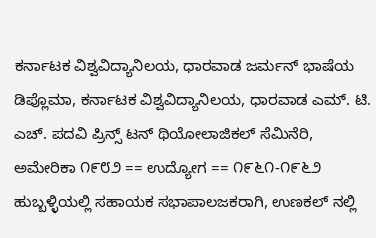ಕರ್ನಾಟಕ ವಿಶ್ವವಿದ್ಯಾನಿಲಯ, ಧಾರವಾಡ ಜರ್ಮನ್ ಭಾಷೆಯ ಡಿಪ್ಲೊಮಾ, ಕರ್ನಾಟಕ ವಿಶ್ವವಿದ್ಯಾನಿಲಯ, ಧಾರವಾಡ ಎಮ್. ಟಿ. ಎಚ್. ಪದವಿ ಪ್ರಿನ್ಸ್ ಟನ್ ಥಿಯೋಲಾಜಿಕಲ್ ಸೆಮಿನೆರಿ, ಅಮೇರಿಕಾ ೧೯೮೨ == ಉದ್ಯೋಗ == ೧೯೬೧-೧೯೬೨ ಹುಬ್ಬಳ್ಳಿಯಲ್ಲಿ ಸಹಾಯಕ ಸಭಾಪಾಲಜಕರಾಗಿ, ಉಣಕಲ್ ನಲ್ಲಿ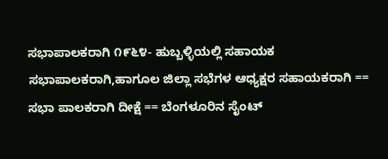ಸಭಾಪಾಲಕರಾಗಿ ೧೯೬೪- ಹುಬ್ಬಳ್ಳಿಯಲ್ಲಿ ಸಹಾಯಕ ಸಭಾಪಾಲಕರಾಗಿ,ಹಾಗೂಲ ಜಿಲ್ಲಾ ಸಭೆಗಳ ಆಧ್ಯಕ್ಷರ ಸಹಾಯಕರಾಗಿ == ಸಭಾ ಪಾಲಕರಾಗಿ ದೀಕ್ಷೆ == ಬೆಂಗಳೂರಿನ ಸೈಂಟ್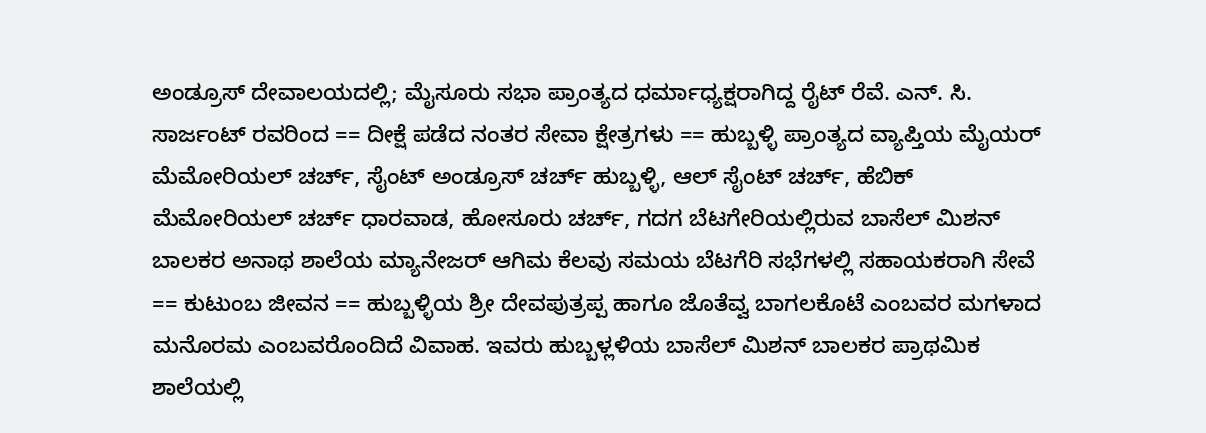ಅಂಡ್ರೂಸ್ ದೇವಾಲಯದಲ್ಲಿ; ಮೈಸೂರು ಸಭಾ ಪ್ರಾಂತ್ಯದ ಧರ್ಮಾಧ್ಯಕ್ಷರಾಗಿದ್ದ ರೈಟ್ ರೆವೆ. ಎನ್. ಸಿ. ಸಾರ್ಜಂಟ್ ರವರಿಂದ == ದೀಕ್ಷೆ ಪಡೆದ ನಂತರ ಸೇವಾ ಕ್ಷೇತ್ರಗಳು == ಹುಬ್ಬಳ್ಳಿ ಪ್ರಾಂತ್ಯದ ವ್ಯಾಪ್ತಿಯ ಮೈಯರ್ ಮೆಮೋರಿಯಲ್ ಚರ್ಚ್, ಸೈಂಟ್ ಅಂಡ್ರೂಸ್ ಚರ್ಚ್ ಹುಬ್ಬಳ್ಳಿ, ಆಲ್ ಸೈಂಟ್ ಚರ್ಚ್, ಹೆಬಿಕ್ ಮೆಮೋರಿಯಲ್ ಚರ್ಚ್ ಧಾರವಾಡ, ಹೋಸೂರು ಚರ್ಚ್, ಗದಗ ಬೆಟಗೇರಿಯಲ್ಲಿರುವ ಬಾಸೆಲ್ ಮಿಶನ್ ಬಾಲಕರ ಅನಾಥ ಶಾಲೆಯ ಮ್ಯಾನೇಜರ್ ಆಗಿಮ ಕೆಲವು ಸಮಯ ಬೆಟಗೆರಿ ಸಭೆಗಳಲ್ಲಿ ಸಹಾಯಕರಾಗಿ ಸೇವೆ == ಕುಟುಂಬ ಜೀವನ == ಹುಬ್ಬಳ್ಳಿಯ ಶ್ರೀ ದೇವಪುತ್ರಪ್ಪ ಹಾಗೂ ಜೊತೆವ್ವ ಬಾಗಲಕೊಟೆ ಎಂಬವರ ಮಗಳಾದ ಮನೊರಮ ಎಂಬವರೊಂದಿದೆ ವಿವಾಹ. ಇವರು ಹುಬ್ಬಳ್ಲಳಿಯ ಬಾಸೆಲ್ ಮಿಶನ್ ಬಾಲಕರ ಪ್ರಾಥಮಿಕ ಶಾಲೆಯಲ್ಲಿ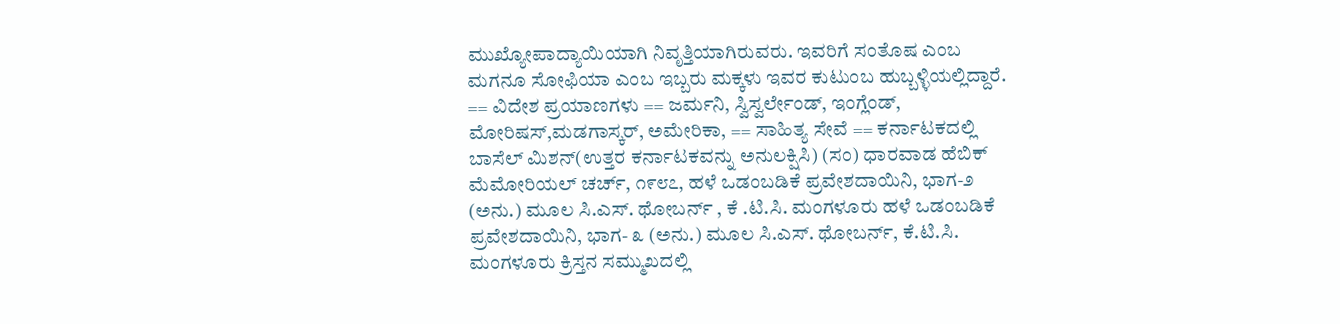ಮುಖ್ಯೋಪಾದ್ಯಾಯಿಯಾಗಿ ನಿವೃತ್ತಿಯಾಗಿರುವರು. ಇವರಿಗೆ ಸಂತೊಷ ಎಂಬ ಮಗನೂ ಸೋಫಿಯಾ ಎಂಬ ಇಬ್ಬರು ಮಕ್ಕಳು ಇವರ ಕುಟುಂಬ ಹುಬ್ಬಳ್ಳಿಯಲ್ಲಿದ್ದಾರೆ. == ವಿದೇಶ ಪ್ರಯಾಣಗಳು == ಜರ್ಮನಿ, ಸ್ವಿಸ್ವರ್ಲೇಂಡ್, ಇಂಗ್ಲೆಂಡ್, ಮೋರಿಷಸ್,ಮಡಗಾಸ್ಕರ್, ಅಮೇರಿಕಾ, == ಸಾಹಿತ್ಯ ಸೇವೆ == ಕರ್ನಾಟಕದಲ್ಲಿ ಬಾಸೆಲ್ ಮಿಶನ್(ಉತ್ತರ ಕರ್ನಾಟಕವನ್ನು ಅನುಲಕ್ಷಿಸಿ) (ಸಂ) ಧಾರವಾಡ ಹೆಬಿಕ್ ಮೆಮೋರಿಯಲ್ ಚರ್ಚ್, ೧೯೮೭, ಹಳೆ ಒಡಂಬಡಿಕೆ ಪ್ರವೇಶದಾಯಿನಿ, ಭಾಗ-೨ (ಅನು.) ಮೂಲ ಸಿ.ಎಸ್. ಥೋಬರ್ನ್ , ಕೆ .ಟಿ.ಸಿ. ಮಂಗಳೂರು ಹಳೆ ಒಡಂಬಡಿಕೆ ಪ್ರವೇಶದಾಯಿನಿ, ಭಾಗ- ೩ (ಅನು.) ಮೂಲ ಸಿ.ಎಸ್. ಥೋಬರ್ನ್, ಕೆ.ಟಿ.ಸಿ. ಮಂಗಳೂರು ಕ್ರಿಸ್ತನ ಸಮ್ಮುಖದಲ್ಲಿ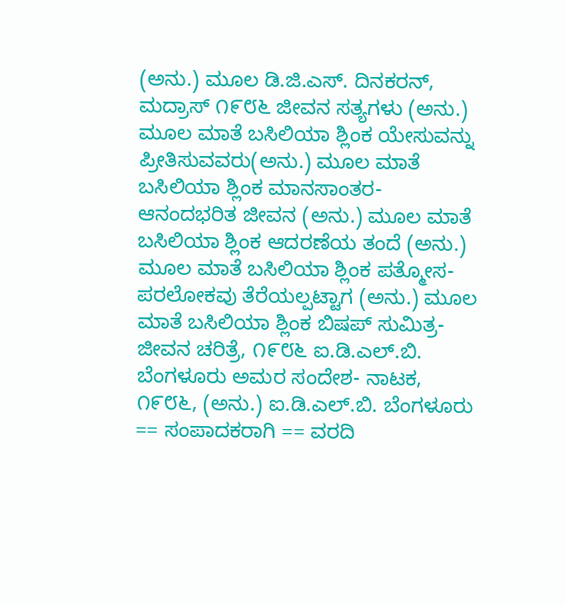(ಅನು.) ಮೂಲ ಡಿ.ಜಿ.ಎಸ್. ದಿನಕರನ್, ಮದ್ರಾಸ್ ೧೯೮೬ ಜೀವನ ಸತ್ಯಗಳು (ಅನು.) ಮೂಲ ಮಾತೆ ಬಸಿಲಿಯಾ ಶ್ಲಿಂಕ ಯೇಸುವನ್ನು ಪ್ರೀತಿಸುವವರು(ಅನು.) ಮೂಲ ಮಾತೆ ಬಸಿಲಿಯಾ ಶ್ಲಿಂಕ ಮಾನಸಾಂತರ- ಆನಂದಭರಿತ ಜೀವನ (ಅನು.) ಮೂಲ ಮಾತೆ ಬಸಿಲಿಯಾ ಶ್ಲಿಂಕ ಆದರಣೆಯ ತಂದೆ (ಅನು.) ಮೂಲ ಮಾತೆ ಬಸಿಲಿಯಾ ಶ್ಲಿಂಕ ಪತ್ಮೋಸ- ಪರಲೋಕವು ತೆರೆಯಲ್ಪಟ್ಟಾಗ (ಅನು.) ಮೂಲ ಮಾತೆ ಬಸಿಲಿಯಾ ಶ್ಲಿಂಕ ಬಿಷಪ್ ಸುಮಿತ್ರ- ಜೀವನ ಚರಿತ್ರೆ, ೧೯೮೬ ಐ.ಡಿ.ಎಲ್.ಬಿ. ಬೆಂಗಳೂರು ಅಮರ ಸಂದೇಶ- ನಾಟಕ, ೧೯೮೬, (ಅನು.) ಐ.ಡಿ.ಎಲ್.ಬಿ. ಬೆಂಗಳೂರು == ಸಂಪಾದಕರಾಗಿ == ವರದಿ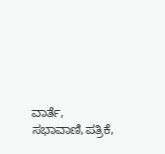ವಾರ್ತೆ, ಸಭಾವಾಣಿ,ಪತ್ರಿಕೆ,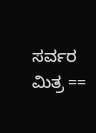ಸರ್ವರ ಮಿತ್ರ ==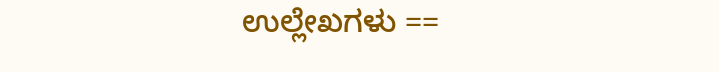ಉಲ್ಲೇಖಗಳು ==